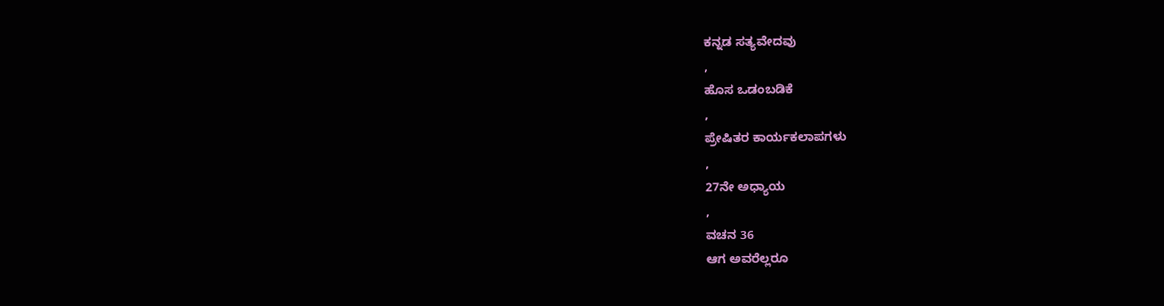ಕನ್ನಡ ಸತ್ಯವೇದವು
,
ಹೊಸ ಒಡಂಬಡಿಕೆ
,
ಪ್ರೇಷಿತರ ಕಾರ್ಯಕಲಾಪಗಳು
,
27ನೇ ಅಧ್ಯಾಯ
,
ವಚನ 36
ಆಗ ಅವರೆಲ್ಲರೂ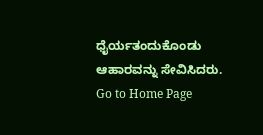ಧೈರ್ಯತಂದುಕೊಂಡು ಆಹಾರವನ್ನು ಸೇವಿಸಿದರು.
Go to Home Page